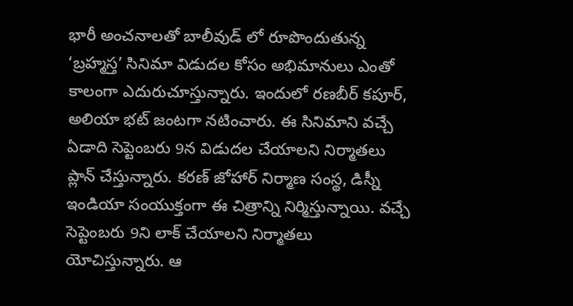భారీ అంచనాలతో బాలీవుడ్ లో రూపొందుతున్న ‘బ్రహ్మస్త’ సినిమా విడుదల కోసం అభిమానులు ఎంతో కాలంగా ఎదురుచూస్తున్నారు. ఇందులో రణబీర్ కపూర్, అలియా భట్ జంటగా నటించారు. ఈ సినిమాని వచ్చే ఏడాది సెప్టెంబరు 9న విడుదల చేయాలని నిర్మాతలు ప్లాన్ చేస్తున్నారు. కరణ్ జోహార్ నిర్మాణ సంస్థ, డిస్నీ ఇండియా సంయుక్తంగా ఈ చిత్రాన్ని నిర్మిస్తున్నాయి. వచ్చే సెప్టెంబరు 9ని లాక్ చేయాలని నిర్మాతలు యోచిస్తున్నారు. ఆ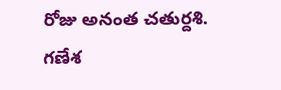రోజు అనంత చతుర్దశి. గణేశ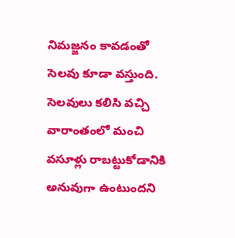నిమజ్జనం కావడంతో సెలవు కూడా వస్తుంది.
సెలవులు కలిసి వచ్చి వారాంతంలో మంచి వసూళ్లు రాబట్టుకోడానికి అనువుగా ఉంటుందని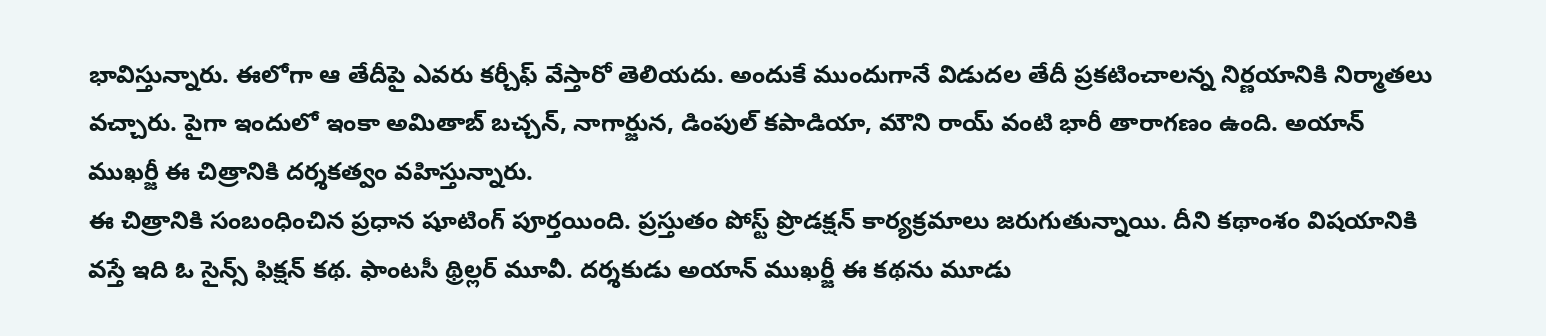భావిస్తున్నారు. ఈలోగా ఆ తేదీపై ఎవరు కర్చీఫ్ వేస్తారో తెలియదు. అందుకే ముందుగానే విడుదల తేదీ ప్రకటించాలన్న నిర్ణయానికి నిర్మాతలు వచ్చారు. పైగా ఇందులో ఇంకా అమితాబ్ బచ్చన్, నాగార్జున, డింపుల్ కపాడియా, మౌని రాయ్ వంటి భారీ తారాగణం ఉంది. అయాన్ ముఖర్జీ ఈ చిత్రానికి దర్శకత్వం వహిస్తున్నారు.
ఈ చిత్రానికి సంబంధించిన ప్రధాన షూటింగ్ పూర్తయింది. ప్రస్తుతం పోస్ట్ ప్రొడక్షన్ కార్యక్రమాలు జరుగుతున్నాయి. దీని కథాంశం విషయానికి వస్తే ఇది ఓ సైన్స్ ఫిక్షన్ కథ. ఫాంటసీ థ్రిల్లర్ మూవీ. దర్శకుడు అయాన్ ముఖర్జీ ఈ కథను మూడు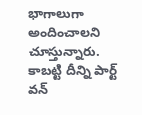భాగాలుగా అందించాలని చూస్తున్నారు. కాబట్టి దీన్ని పార్ట్ వన్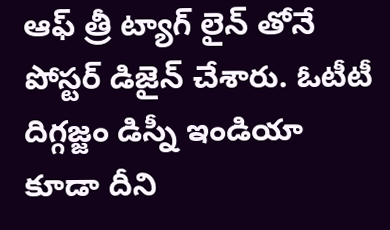ఆఫ్ త్రీ ట్యాగ్ లైన్ తోనే పోస్టర్ డిజైన్ చేశారు. ఓటీటీ దిగ్గజ్జం డిస్నీ ఇండియా కూడా దీని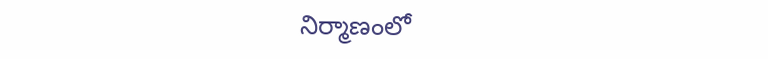నిర్మాణంలో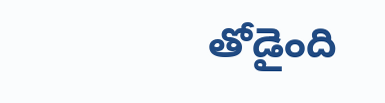తోడైంది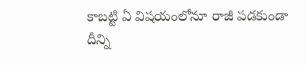కాబట్టి ఏ విషయంలోనూ రాజీ పడకుండా దీన్ని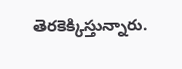తెరకెక్కిస్తున్నారు.